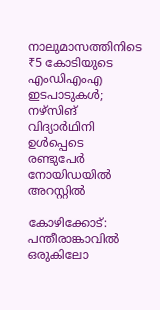നാലുമാസത്തിനിടെ ₹5 കോടിയുടെ എംഡിഎംഎ ഇടപാടുകൾ; നഴ്‌സിങ് വിദ്യാർഥിനി ഉൾപ്പെടെ രണ്ടുപേർ നോയിഡയിൽ അറസ്റ്റിൽ

കോഴിക്കോട്: പന്തീരാങ്കാവിൽ ഒരുകിലോ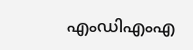എംഡിഎംഎ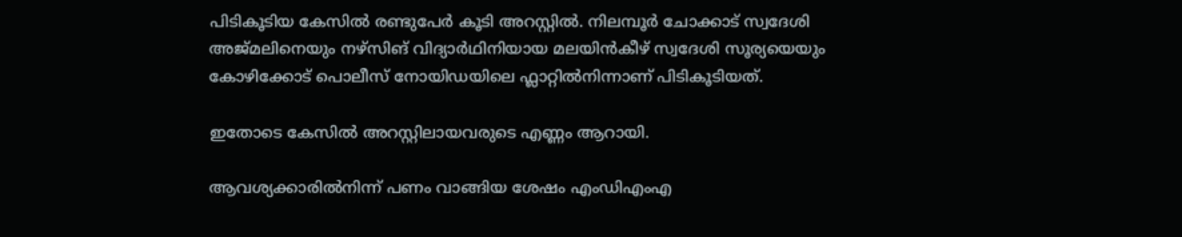പിടികൂടിയ കേസിൽ രണ്ടുപേർ കൂടി അറസ്റ്റിൽ. നിലമ്പൂർ ചോക്കാട് സ്വദേശി അജ്മലിനെയും നഴ്‌സിങ് വിദ്യാർഥിനിയായ മലയിൻകീഴ് സ്വദേശി സൂര്യയെയും കോഴിക്കോട് പൊലീസ് നോയിഡയിലെ ഫ്ലാറ്റിൽനിന്നാണ് പിടികൂടിയത്.

ഇതോടെ കേസിൽ അറസ്റ്റിലായവരുടെ എണ്ണം ആറായി.

ആവശ്യക്കാരിൽനിന്ന് പണം വാങ്ങിയ ശേഷം എംഡിഎംഎ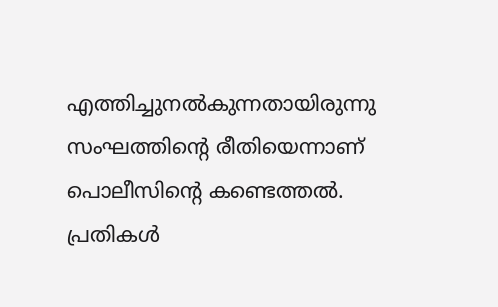എത്തിച്ചുനൽകുന്നതായിരുന്നു സംഘത്തിന്റെ രീതിയെന്നാണ് പൊലീസിന്റെ കണ്ടെത്തൽ. പ്രതികൾ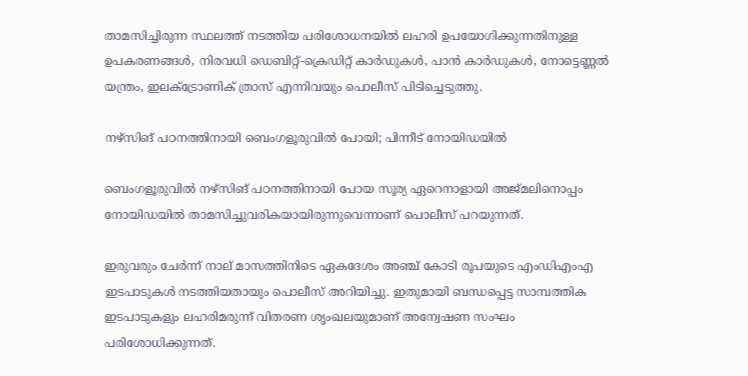താമസിച്ചിരുന്ന സ്ഥലത്ത് നടത്തിയ പരിശോധനയിൽ ലഹരി ഉപയോഗിക്കുന്നതിനുള്ള ഉപകരണങ്ങൾ, നിരവധി ഡെബിറ്റ്-ക്രെഡിറ്റ് കാർഡുകൾ, പാൻ കാർഡുകൾ, നോട്ടെണ്ണൽ യന്ത്രം, ഇലക്ട്രോണിക് ത്രാസ് എന്നിവയും പൊലീസ് പിടിച്ചെടുത്തു.

നഴ്‌സിങ് പഠനത്തിനായി ബെംഗളൂരുവിൽ പോയി; പിന്നീട് നോയിഡയിൽ

ബെംഗളൂരുവിൽ നഴ്‌സിങ് പഠനത്തിനായി പോയ സൂര്യ ഏറെനാളായി അജ്മലിനൊപ്പം നോയിഡയിൽ താമസിച്ചുവരികയായിരുന്നുവെന്നാണ് പൊലീസ് പറയുന്നത്.

ഇരുവരും ചേർന്ന് നാല് മാസത്തിനിടെ ഏകദേശം അഞ്ച് കോടി രൂപയുടെ എംഡിഎംഎ ഇടപാടുകൾ നടത്തിയതായും പൊലീസ് അറിയിച്ചു. ഇതുമായി ബന്ധപ്പെട്ട സാമ്പത്തിക ഇടപാടുകളും ലഹരിമരുന്ന് വിതരണ ശൃംഖലയുമാണ് അന്വേഷണ സംഘം പരിശോധിക്കുന്നത്.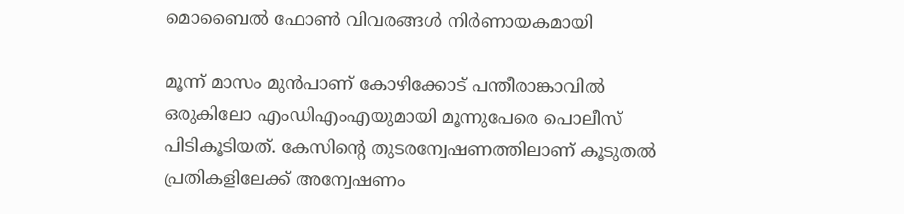മൊബൈൽ ഫോൺ വിവരങ്ങൾ നിർണായകമായി

മൂന്ന് മാസം മുൻപാണ് കോഴിക്കോട് പന്തീരാങ്കാവിൽ ഒരുകിലോ എംഡിഎംഎയുമായി മൂന്നുപേരെ പൊലീസ് പിടികൂടിയത്. കേസിന്റെ തുടരന്വേഷണത്തിലാണ് കൂടുതൽ പ്രതികളിലേക്ക് അന്വേഷണം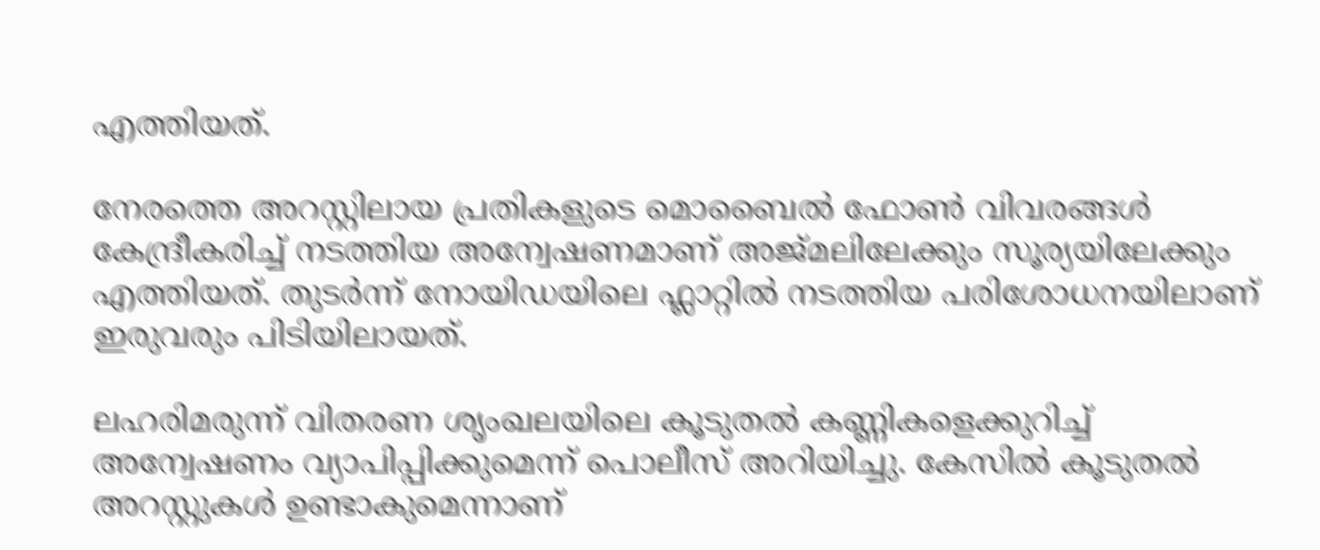എത്തിയത്.

നേരത്തെ അറസ്റ്റിലായ പ്രതികളുടെ മൊബൈൽ ഫോൺ വിവരങ്ങൾ കേന്ദ്രീകരിച്ച് നടത്തിയ അന്വേഷണമാണ് അജ്മലിലേക്കും സൂര്യയിലേക്കും എത്തിയത്. തുടർന്ന് നോയിഡയിലെ ഫ്ലാറ്റിൽ നടത്തിയ പരിശോധനയിലാണ് ഇരുവരും പിടിയിലായത്.

ലഹരിമരുന്ന് വിതരണ ശൃംഖലയിലെ കൂടുതൽ കണ്ണികളെക്കുറിച്ച് അന്വേഷണം വ്യാപിപ്പിക്കുമെന്ന് പൊലീസ് അറിയിച്ചു. കേസിൽ കൂടുതൽ അറസ്റ്റുകൾ ഉണ്ടാകുമെന്നാണ്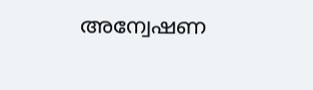അന്വേഷണ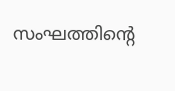സംഘത്തിന്റെ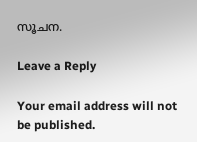സൂചന.

Leave a Reply

Your email address will not be published.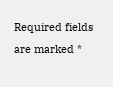Required fields are marked *